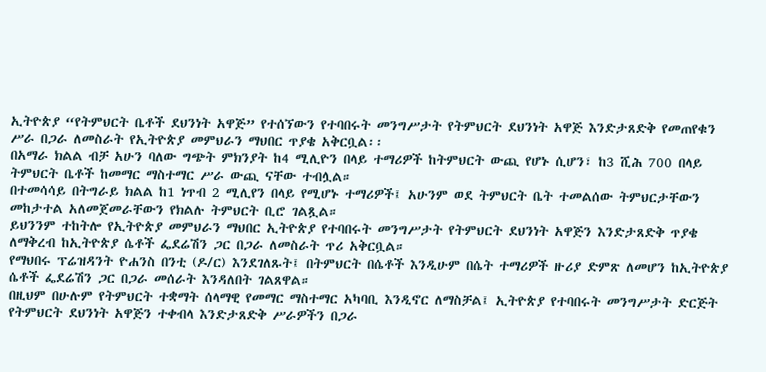ኢትዮጵያ “የትምህርት ቤቶች ደህንነት አዋጅ” የተሰኘውን የተባበሩት መንግሥታት የትምህርት ደህንነት አዋጅ እንድታጸድቅ የመጠየቁን ሥራ በጋራ ለመስራት የኢትዮጵያ መምህራን ማህበር ጥያቄ አቅርቧል፡፡
በአማራ ክልል ብቻ አሁን ባለው ግጭት ምክንያት ከ4 ሚሊዮን በላይ ተማሪዎች ከትምህርት ውጪ የሆኑ ሲሆን፣ ከ3 ሺሕ 700 በላይ ትምህርት ቤቶች ከመማር ማስተማር ሥራ ውጪ ናቸው ተብሏል።
በተመሳሳይ በትግራይ ክልል ከ1 ነጥብ 2 ሚሊየን በላይ የሚሆኑ ተማሪዎች፤ አሁንም ወደ ትምህርት ቤት ተመልሰው ትምህርታቸውን መከታተል አለመጀመራቸውን የክልሉ ትምህርት ቢሮ ገልጿል።
ይህንንም ተከትሎ የኢትዮጵያ መምህራን ማህበር ኢትዮጵያ የተባበሩት መንግሥታት የትምህርት ደህንነት አዋጅን እንድታጸድቅ ጥያቄ ለማቅረብ ከኢትዮጵያ ሴቶች ፌደሬሽን ጋር በጋራ ለመስራት ጥሪ አቅርቧል።
የማህበሩ ፕሬዝዳንት ዮሐንስ በንቲ (ዶ/ር) እንደገለጹት፤ በትምህርት በሴቶች እንዲሁም በሴት ተማሪዎች ዙሪያ ድምጽ ለመሆን ከኢትዮጵያ ሴቶች ፌደሬሽን ጋር በጋራ መሰራት እንዳለበት ገልጸዋል።
በዚህም በሁሉም የትምህርት ተቋማት ሰላማዊ የመማር ማስተማር አካባቢ እንዲኖር ለማስቻል፤ ኢትዮጵያ የተባበሩት መንግሥታት ድርጅት የትምህርት ደህንነት አዋጅን ተቀብላ እንድታጸድቅ ሥራዎችን በጋራ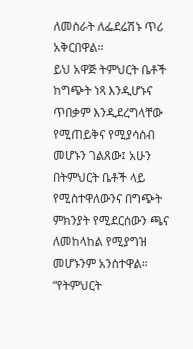ለመስራት ለፌደሬሽኑ ጥሪ አቅርበዋል።
ይህ አዋጅ ትምህርት ቤቶች ከግጭት ነጻ እንዲሆኑና ጥበቃም እንዲደረግላቸው የሚጠይቅና የሚያሳስብ መሆኑን ገልጸው፤ አሁን በትምህርት ቤቶች ላይ የሚስተዋለውንና በግጭት ምክንያት የሚደርሰውን ጫና ለመከላከል የሚያግዝ መሆኑንም አንስተዋል።
“የትምህርት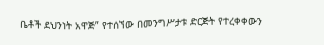ቤቶች ደህንነት አዋጅ” የተሰኘው በመንግሥታቱ ድርጅት የተረቀቀውን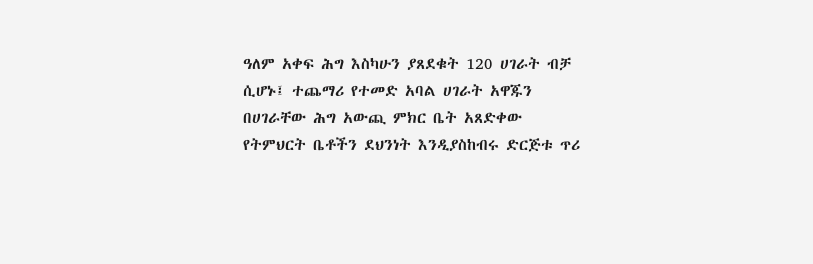ዓለም አቀፍ ሕግ እስካሁን ያጸደቁት 120 ሀገራት ብቻ ሲሆኑ፤ ተጨማሪ የተመድ አባል ሀገራት አዋጁን በሀገራቸው ሕግ አውጪ ምክር ቤት አጸድቀው የትምህርት ቤቶችን ደህንነት እንዲያስከብሩ ድርጅቱ ጥሪ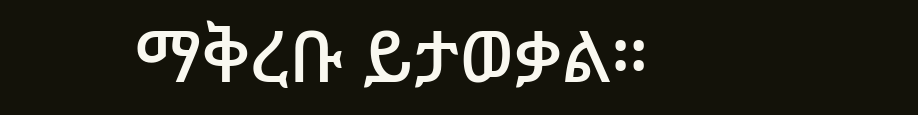ማቅረቡ ይታወቃል።